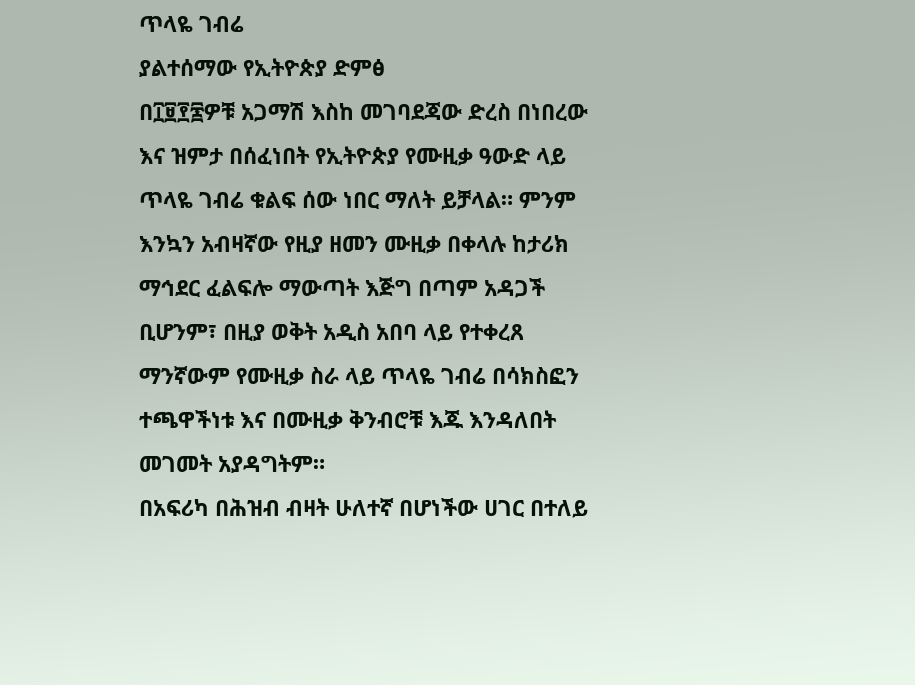ጥላዬ ገብሬ
ያልተሰማው የኢትዮጵያ ድምፅ
በ፲፱፻፷ዎቹ አጋማሽ እስከ መገባደጃው ድረስ በነበረው እና ዝምታ በሰፈነበት የኢትዮጵያ የሙዚቃ ዓውድ ላይ ጥላዬ ገብሬ ቁልፍ ሰው ነበር ማለት ይቻላል። ምንም እንኳን አብዛኛው የዚያ ዘመን ሙዚቃ በቀላሉ ከታሪክ ማኅደር ፈልፍሎ ማውጣት እጅግ በጣም አዳጋች ቢሆንም፣ በዚያ ወቅት አዲስ አበባ ላይ የተቀረጸ ማንኛውም የሙዚቃ ስራ ላይ ጥላዬ ገብሬ በሳክስፎን ተጫዋችነቱ እና በሙዚቃ ቅንብሮቹ እጁ እንዳለበት መገመት አያዳግትም።
በአፍሪካ በሕዝብ ብዛት ሁለተኛ በሆነችው ሀገር በተለይ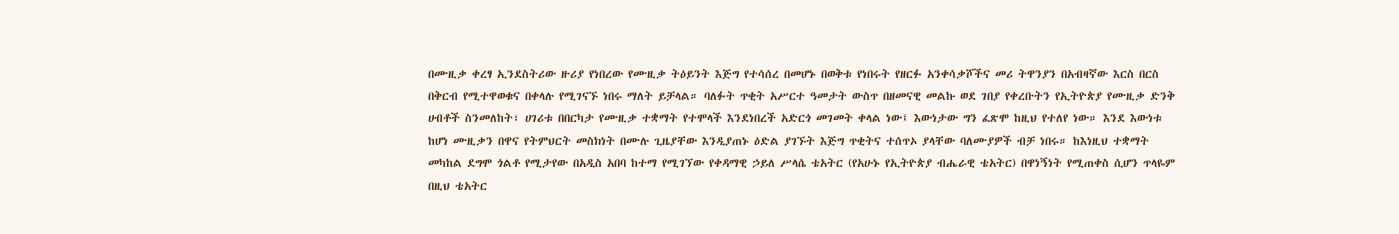በሙዚቃ ቀረፃ ኢንደስትሪው ዙሪያ የነበረው የሙዚቃ ትዕይንት እጅግ የተሳሰረ በመሆኑ በወቅቱ የነበሩት የዘርፉ አንቀሳቃሾችና መሪ ትዋንያን በአብዛኛው እርስ በርስ በቅርብ የሚተዋወቁና በቀላሉ የሚገናኙ ነበሩ ማለት ይቻላል። ባለፉት ጥቂት አሥርተ ዓመታት ውስጥ በዘመናዊ መልኩ ወደ ገበያ የቀረቡትን የኢትዮጵያ የሙዚቃ ድንቅ ሀብቶች ስንመለከት፣ ሀገሪቱ በበርካታ የሙዚቃ ተቋማት የተሞላች እንደነበረች አድርጎ መገመት ቀላል ነው፤ እውነታው ግን ፈጽሞ ከዚህ የተለየ ነው። እንደ እውነቱ ከሆነ ሙዚቃን በዋና የትምህርት መስክነት በሙሉ ጊዜያቸው እንዲያጠኑ ዕድል ያገኙት እጅግ ጥቂትና ተሰጥኦ ያላቸው ባለሙያዎች ብቻ ነበሩ። ከእነዚህ ተቋማት መካከል ደግሞ ጎልቶ የሚታየው በአዲስ አበባ ከተማ የሚገኘው የቀዳማዊ ኃይለ ሥላሴ ቴአትር (የአሁኑ የኢትዮጵያ ብሔራዊ ቴአትር) በዋነኝነት የሚጠቀስ ሲሆን ጥላዬም በዚህ ቴአትር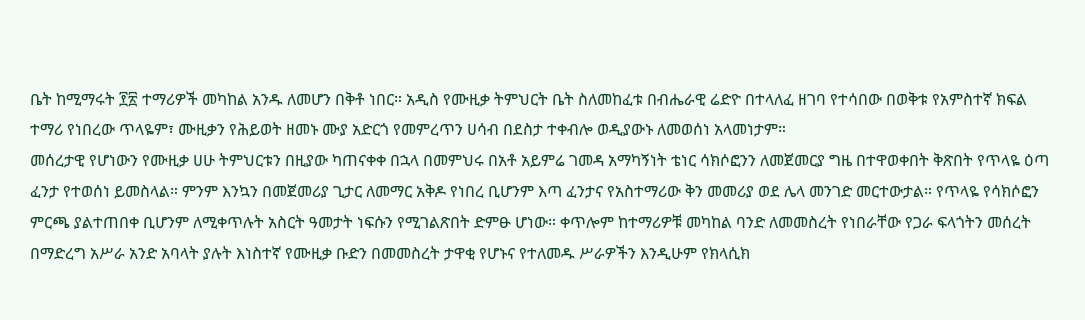ቤት ከሚማሩት ፻፳ ተማሪዎች መካከል አንዱ ለመሆን በቅቶ ነበር። አዲስ የሙዚቃ ትምህርት ቤት ስለመከፈቱ በብሔራዊ ሬድዮ በተላለፈ ዘገባ የተሳበው በወቅቱ የአምስተኛ ክፍል ተማሪ የነበረው ጥላዬም፣ ሙዚቃን የሕይወት ዘመኑ ሙያ አድርጎ የመምረጥን ሀሳብ በደስታ ተቀብሎ ወዲያውኑ ለመወሰነ አላመነታም።
መሰረታዊ የሆነውን የሙዚቃ ሀሁ ትምህርቱን በዚያው ካጠናቀቀ በኋላ በመምህሩ በአቶ አይምሬ ገመዳ አማካኝነት ቴነር ሳክሶፎንን ለመጀመርያ ግዜ በተዋወቀበት ቅጽበት የጥላዬ ዕጣ ፈንታ የተወሰነ ይመስላል። ምንም እንኳን በመጀመሪያ ጊታር ለመማር አቅዶ የነበረ ቢሆንም እጣ ፈንታና የአስተማሪው ቅን መመሪያ ወደ ሌላ መንገድ መርተውታል። የጥላዬ የሳክሶፎን ምርጫ ያልተጠበቀ ቢሆንም ለሚቀጥሉት አስርት ዓመታት ነፍሱን የሚገልጽበት ድምፁ ሆነው። ቀጥሎም ከተማሪዎቹ መካከል ባንድ ለመመስረት የነበራቸው የጋራ ፍላጎትን መሰረት በማድረግ አሥራ አንድ አባላት ያሉት እነስተኛ የሙዚቃ ቡድን በመመስረት ታዋቂ የሆኑና የተለመዱ ሥራዎችን እንዲሁም የክላሲክ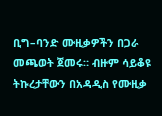ቢግ–ባንድ ሙዚቃዎችን በጋራ መጫወት ጀመሩ። ብዙም ሳይቆዩ ትኩረታቸውን በአዳዲስ የሙዚቃ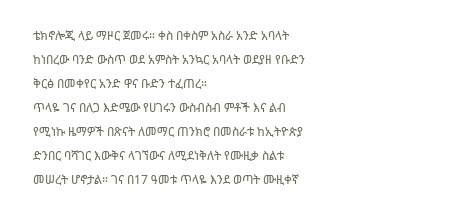ቴክኖሎጂ ላይ ማዞር ጀመሩ። ቀስ በቀስም አስራ አንድ አባላት ከነበረው ባንድ ውስጥ ወደ አምስት አንኳር አባላት ወደያዘ የቡድን ቅርፅ በመቀየር አንድ ዋና ቡድን ተፈጠረ።
ጥላዬ ገና በለጋ እድሜው የሀገሩን ውስብስብ ምቶች እና ልብ የሚነኩ ዜማዎች በጽናት ለመማር ጠንክሮ በመስራቱ ከኢትዮጵያ ድንበር ባሻገር እውቅና ላገኘውና ለሚደነቅለት የሙዚቃ ስልቱ መሠረት ሆኖታል። ገና በ17 ዓመቱ ጥላዬ እንደ ወጣት ሙዚቀኛ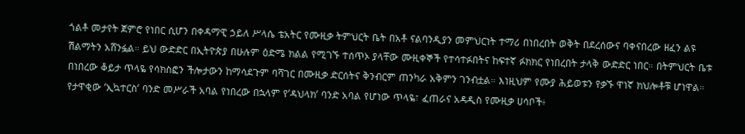ጎልቶ መታየት ጀምሮ የነበር ሲሆን በቀዳማዊ ኃይለ ሥላሴ ቴአትር የሙዚቃ ትምህርት ቤት በአቶ ናልባንዲያን መምህርነት ተማሪ በነበረበት ወቅት በደረሰውና ባቀናበረው ዘፈን ልዩ ሽልማትን አሸንፏል። ይህ ውድድር በኢትዮጵያ በሁሉም ዕድሜ ክልል የሚገኙ ተሰጥኦ ያላቸው ሙዚቀኞች የተሳተፉበትና ከፍተኛ ፉክክር የነበረበት ታላቅ ውድድር ነበር። በትምህርት ቤቱ በነበረው ቆይታ ጥላዬ የሳክስፎን ችሎታውን ከማሳደጉም ባሻገር በሙዚቃ ድርሰትና ቅንብርም ጠንካራ አቅምን ገንብቷል። እነዚህም የሙያ ሕይወቱን የቃኙ ዋነኛ ክህሎቶቹ ሆነዋል። የታዋቂው ‘ኢኳተርስ‘ ባንድ መሥራች አባል የነበረው በኋላም የ‘ዳህላክ‘ ባንድ አባል የሆነው ጥላዬ፣ ፈጠራና አዳዲስ የሙዚቃ ሀሳቦች፥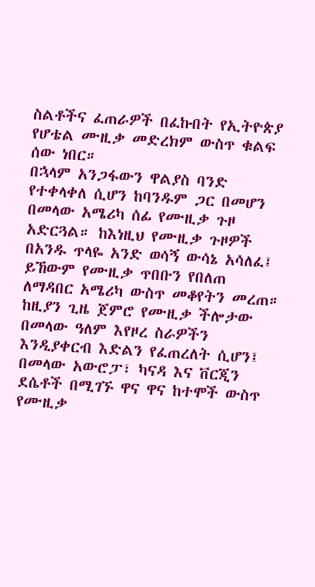ስልቶችና ፈጠራዎች በፈኩበት የኢትዮጵያ የሆቴል ሙዚቃ መድረክም ውስጥ ቁልፍ ሰው ነበር።
በኋላም አንጋፋውን ዋልያስ ባንድ የተቀላቀለ ሲሆን ከባንዱም ጋር በመሆን በመላው አሜሪካ ሰፊ የሙዚቃ ጉዞ አድርጓል። ከእነዚህ የሙዚቃ ጉዞዎች በአንዱ ጥላዬ አንድ ወሳኝ ውሳኔ አሳለፈ፤ ይኸውም የሙዚቃ ጥበቡን የበለጠ ለማዳበር አሜሪካ ውስጥ መቆየትን መረጠ። ከዚያን ጊዜ ጀምሮ የሙዚቃ ችሎታው በመላው ዓለም እየዞረ ስራዎችን እንዲያቀርብ እድልን የፈጠረለት ሲሆን፤ በመላው አውሮፓ፣ ካናዳ እና ቨርጂን ደሴቶች በሚገኙ ዋና ዋና ከተሞች ውስጥ የሙዚቃ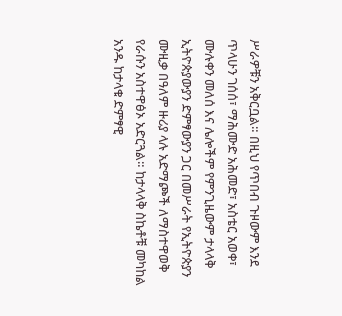ሥራዎቹን አቅርቧል። በዚህ የጥበብ ጉዞውም እንደ ጥላሁን ገሰሰ፣ ማሕሙድ አሕመድ፣ አስቴር አወቀ፣ ሙሉቀን መለሰ እና ሌሎችም የምንጊዜውም ታላላቅ ኢትዮጵያውያን ድምፃውያን ጋር በመሥራት የኢትዮጵያን ሙዚቃ በዓለም ዙሪያ ላሉ አድማጮች ለማስተዋወቅ የራሱን አስተዋፅኦ አድርጓል። ከታላላቅ ስኬቶቹ መካከል አንዱ ከታላቁ ድምፃዊ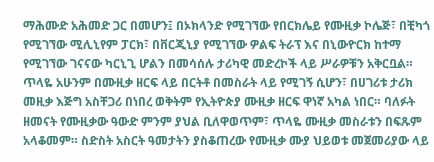ማሕሙድ አሕመድ ጋር በመሆን፤ በኦክላንድ የሚገኘው የበርክሌይ የሙዚቃ ኮሌጅ፣ በቺካጎ የሚገኘው ሚሊኒየም ፓርክ፣ በቨርጂኒያ የሚገኘው ዎልፍ ትራፕ እና በኒውዮርክ ከተማ የሚገኘው ገናናው ካርኒጊ ሆልን በመሳሰሉ ታሪካዊ መድረኮች ላይ ሥራዎቹን አቅርቧል።
ጥላዬ አሁንም በሙዚቃ ዘርፍ ላይ በርትቶ በመስራት ላይ የሚገኝ ሲሆን፣ በሀገሪቱ ታሪክ መዚቃ እጅግ አስቸጋሪ በነበረ ወቅትም የኢትዮጵያ ሙዚቃ ዘርፍ ዋነኛ አካል ነበር። ባለፉት ዘመናት የሙዚቃው ዓውድ ምንም ያህል ቢለዋወጥም፣ ጥላዬ ሙዚቃ መስራቱን በፍጹም አላቆመም። ስድስት አስርት ዓመታትን ያስቆጠረው የሙዚቃ ሙያ ህይወቱ መጀመሪያው ላይ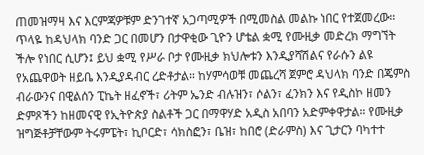ጠመዝማዛ እና እርምጃዎቹም ድንገተኛ አጋጣሚዎች በሚመስል መልኩ ነበር የተጀመረው።
ጥላዬ ከዳህላክ ባንድ ጋር በመሆን በታዋቂው ጊዮን ሆቴል ቋሚ የሙዚቃ መድረክ ማግኘት ችሎ የነበር ሲሆን፤ ይህ ቋሚ የሥራ ቦታ የሙዚቃ ክህሎቱን እንዲያሻሽልና የራሱን ልዩ የአጨዋወት ዘይቤ እንዲያዳብር ረድቶታል። ከሃምሳወቹ መጨረሻ ጀምሮ ዳህላክ ባንድ በጄምስ ብራውንና በዊልሰን ፒኬት ዘፈኖች፣ ሪትም ኤንድ ብሉዝን፣ ሶልን፣ ፈንክን እና የዲስኮ ዘመን ድምጾችን ከዘመናዊ የኢትዮጵያ ስልቶች ጋር በማዋሃድ አዲስ አበባን አድምቀዋታል። የሙዚቃ ዝግጅቶቻቸውም ትሩምፔት፣ ኪቦርድ፣ ሳክስፎን፣ ቤዝ፣ ከበሮ (ድራምስ) እና ጊታርን ባካተተ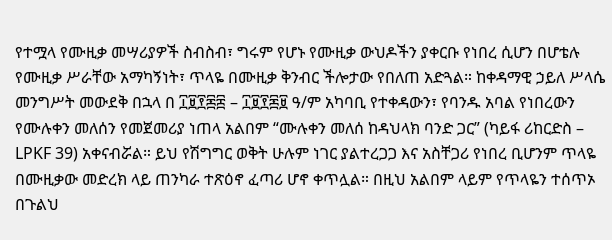የተሟላ የሙዚቃ መሣሪያዎች ስብስብ፣ ግሩም የሆኑ የሙዚቃ ውህዶችን ያቀርቡ የነበረ ሲሆን በሆቴሉ የሙዚቃ ሥራቸው አማካኝነት፣ ጥላዬ በሙዚቃ ቅንብር ችሎታው የበለጠ አድጓል። ከቀዳማዊ ኃይለ ሥላሴ መንግሥት መውደቅ በኋላ በ ፲፱፻፷፰ – ፲፱፻፷፱ ዓ/ም አካባቢ የተቀዳውን፣ የባንዱ አባል የነበረውን የሙሉቀን መለሰን የመጀመሪያ ነጠላ አልበም “ሙሉቀን መለሰ ከዳህላክ ባንድ ጋር” (ካይፋ ሪከርድስ – LPKF 39) አቀናብሯል። ይህ የሽግግር ወቅት ሁሉም ነገር ያልተረጋጋ እና አስቸጋሪ የነበረ ቢሆንም ጥላዬ በሙዚቃው መድረክ ላይ ጠንካራ ተጽዕኖ ፈጣሪ ሆኖ ቀጥሏል። በዚህ አልበም ላይም የጥላዬን ተሰጥኦ በጉልህ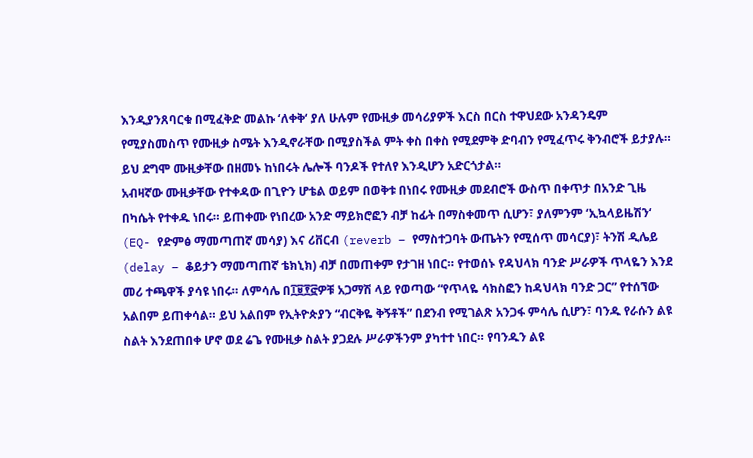እንዲያንጸባርቁ በሚፈቅድ መልኩ ‘ለቀቅ‘ ያለ ሁሉም የሙዚቃ መሳሪያዎች እርስ በርስ ተዋህደው አንዳንዴም የሚያስመስጥ የሙዚቃ ስሜት እንዲኖራቸው በሚያስችል ምት ቀስ በቀስ የሚደምቅ ድባብን የሚፈጥሩ ቅንብሮች ይታያሉ። ይህ ደግሞ ሙዚቃቸው በዘመኑ ከነበሩት ሌሎች ባንዶች የተለየ እንዲሆን አድርጎታል።
አብዛኛው ሙዚቃቸው የተቀዳው በጊዮን ሆቴል ወይም በወቅቱ በነበሩ የሙዚቃ መደብሮች ውስጥ በቀጥታ በአንድ ጊዜ በካሴት የተቀዱ ነበሩ። ይጠቀሙ የነበረው አንድ ማይክሮፎን ብቻ ከፊት በማስቀመጥ ሲሆን፣ ያለምንም ‘ኢኳላይዜሽን‘ (EQ- የድምፅ ማመጣጠኛ መሳያ) እና ሪቨርብ (reverb – የማስተጋባት ውጤትን የሚሰጥ መሳርያ)፣ ትንሽ ዲሌይ (delay – ቆይታን ማመጣጠኛ ቴክኒክ) ብቻ በመጠቀም የታገዘ ነበር። የተወሰኑ የዳህላክ ባንድ ሥራዎች ጥላዬን እንደ መሪ ተጫዋች ያሳዩ ነበሩ። ለምሳሌ በ፲፱፻፸ዎቹ አጋማሽ ላይ የወጣው “የጥላዬ ሳክስፎን ከዳህላክ ባንድ ጋር” የተሰኘው አልበም ይጠቀሳል። ይህ አልበም የኢትዮጵያን “ብርቅዬ ቅኝቶች” በደንብ የሚገልጽ አንጋፋ ምሳሌ ሲሆን፣ ባንዱ የራሱን ልዩ ስልት እንደጠበቀ ሆኖ ወደ ሬጌ የሙዚቃ ስልት ያጋደሉ ሥራዎችንም ያካተተ ነበር። የባንዱን ልዩ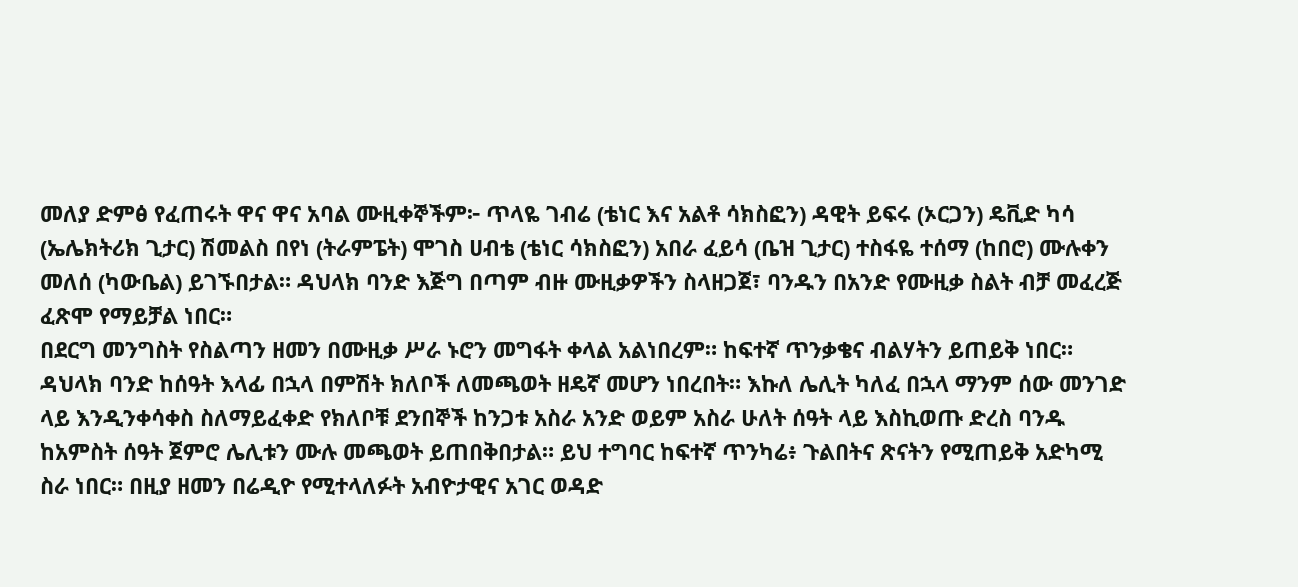መለያ ድምፅ የፈጠሩት ዋና ዋና አባል ሙዚቀኞችም፦ ጥላዬ ገብሬ (ቴነር እና አልቶ ሳክስፎን) ዳዊት ይፍሩ (ኦርጋን) ዴቪድ ካሳ (ኤሌክትሪክ ጊታር) ሽመልስ በየነ (ትራምፔት) ሞገስ ሀብቴ (ቴነር ሳክስፎን) አበራ ፈይሳ (ቤዝ ጊታር) ተስፋዬ ተሰማ (ከበሮ) ሙሉቀን መለሰ (ካውቤል) ይገኙበታል። ዳህላክ ባንድ እጅግ በጣም ብዙ ሙዚቃዎችን ስላዘጋጀ፣ ባንዱን በአንድ የሙዚቃ ስልት ብቻ መፈረጅ ፈጽሞ የማይቻል ነበር።
በደርግ መንግስት የስልጣን ዘመን በሙዚቃ ሥራ ኑሮን መግፋት ቀላል አልነበረም። ከፍተኛ ጥንቃቄና ብልሃትን ይጠይቅ ነበር። ዳህላክ ባንድ ከሰዓት እላፊ በኋላ በምሽት ክለቦች ለመጫወት ዘዴኛ መሆን ነበረበት። እኩለ ሌሊት ካለፈ በኋላ ማንም ሰው መንገድ ላይ እንዲንቀሳቀስ ስለማይፈቀድ የክለቦቹ ደንበኞች ከንጋቱ አስራ አንድ ወይም አስራ ሁለት ሰዓት ላይ እስኪወጡ ድረስ ባንዱ ከአምስት ሰዓት ጀምሮ ሌሊቱን ሙሉ መጫወት ይጠበቅበታል። ይህ ተግባር ከፍተኛ ጥንካሬ፥ ጉልበትና ጽናትን የሚጠይቅ አድካሚ ስራ ነበር። በዚያ ዘመን በሬዲዮ የሚተላለፉት አብዮታዊና አገር ወዳድ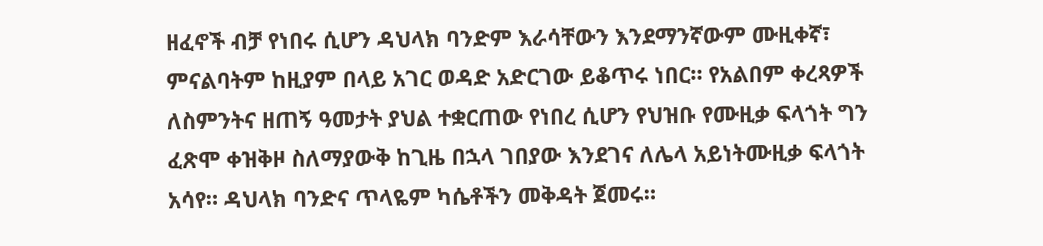ዘፈኖች ብቻ የነበሩ ሲሆን ዳህላክ ባንድም እራሳቸውን እንደማንኛውም ሙዚቀኛ፣ ምናልባትም ከዚያም በላይ አገር ወዳድ አድርገው ይቆጥሩ ነበር። የአልበም ቀረጻዎች ለስምንትና ዘጠኝ ዓመታት ያህል ተቋርጠው የነበረ ሲሆን የህዝቡ የሙዚቃ ፍላጎት ግን ፈጽሞ ቀዝቅዞ ስለማያውቅ ከጊዜ በኋላ ገበያው እንደገና ለሌላ አይነትሙዚቃ ፍላጎት አሳየ። ዳህላክ ባንድና ጥላዬም ካሴቶችን መቅዳት ጀመሩ።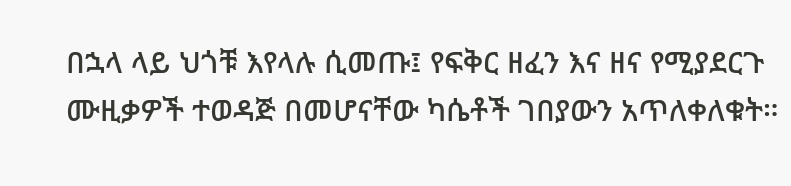በኋላ ላይ ህጎቹ እየላሉ ሲመጡ፤ የፍቅር ዘፈን እና ዘና የሚያደርጉ ሙዚቃዎች ተወዳጅ በመሆናቸው ካሴቶች ገበያውን አጥለቀለቁት።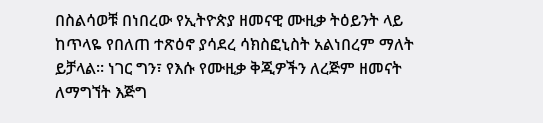በስልሳወቹ በነበረው የኢትዮጵያ ዘመናዊ ሙዚቃ ትዕይንት ላይ ከጥላዬ የበለጠ ተጽዕኖ ያሳደረ ሳክስፎኒስት አልነበረም ማለት ይቻላል። ነገር ግን፣ የእሱ የሙዚቃ ቅጂዎችን ለረጅም ዘመናት ለማግኘት እጅግ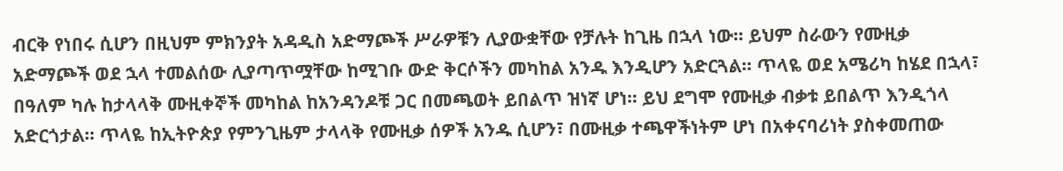ብርቅ የነበሩ ሲሆን በዚህም ምክንያት አዳዲስ አድማጮች ሥራዎቹን ሊያውቋቸው የቻሉት ከጊዜ በኋላ ነው። ይህም ስራውን የሙዚቃ አድማጮች ወደ ኋላ ተመልሰው ሊያጣጥሟቸው ከሚገቡ ውድ ቅርሶችን መካከል አንዱ እንዲሆን አድርጓል። ጥላዬ ወደ አሜሪካ ከሄደ በኋላ፣ በዓለም ካሉ ከታላላቅ ሙዚቀኞች መካከል ከአንዳንዶቹ ጋር በመጫወት ይበልጥ ዝነኛ ሆነ። ይህ ደግሞ የሙዚቃ ብቃቱ ይበልጥ እንዲጎላ አድርጎታል። ጥላዬ ከኢትዮጵያ የምንጊዜም ታላላቅ የሙዚቃ ሰዎች አንዱ ሲሆን፣ በሙዚቃ ተጫዋችነትም ሆነ በአቀናባሪነት ያስቀመጠው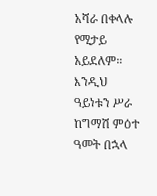አሻራ በቀላሉ የሚታይ አይደለም። እንዲህ ዓይነቱን ሥራ ከግማሽ ምዕተ ዓመት በኋላ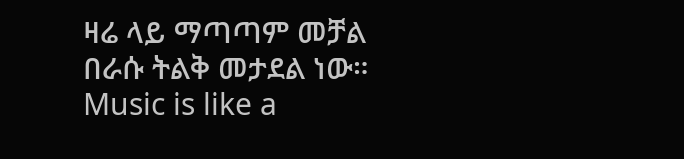ዛሬ ላይ ማጣጣም መቻል በራሱ ትልቅ መታደል ነው።
Music is like a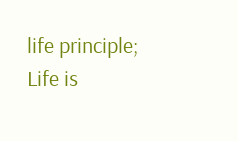life principle; Life is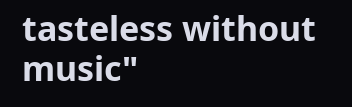tasteless without music"